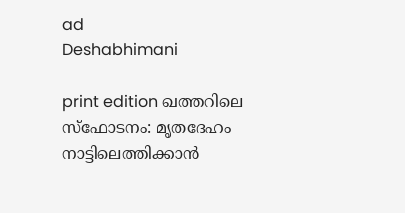ad
Deshabhimani

print edition ഖത്തറിലെ സ്‌ഫോടനം: മൃതദേഹം നാട്ടിലെത്തിക്കാൻ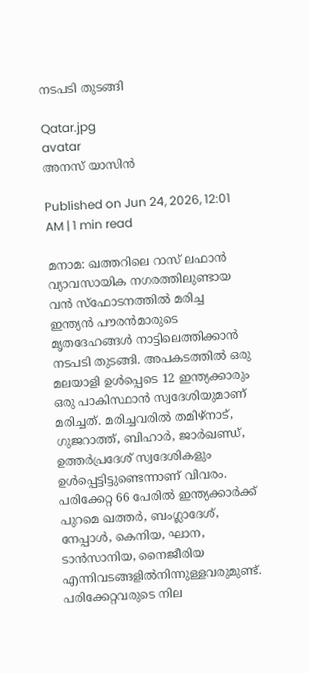നടപടി തുടങ്ങി

Qatar.jpg
avatar
അനസ് യാസിന്‍

Published on Jun 24, 2026, 12:01 AM | 1 min read

മനാമ: ഖത്തറിലെ റാസ് ലഫാന്‍ വ്യാവസായിക നഗരത്തിലുണ്ടായ വന്‍ സ്‌ഫോടനത്തില്‍ മരിച്ച ഇന്ത്യന്‍ പൗരന്‍മാരുടെ മൃതദേഹങ്ങള്‍ നാട്ടിലെത്തിക്കാൻ നടപടി തുടങ്ങി. അപകടത്തില്‍ ഒരു മലയാളി ഉൾപ്പെടെ 12 ഇന്ത്യക്കാരും ഒരു പാകിസ്ഥാന്‍ സ്വദേശിയുമാണ്‌ മരിച്ചത്‌. മരിച്ചവരിൽ തമിഴ്നാട്, ഗുജറാത്ത്, ബിഹാർ, ജാർഖണ്ഡ്, ഉത്തർപ്രദേശ് സ്വദേശികളും ഉള്‍പ്പെട്ടിട്ടുണ്ടെന്നാണ് വിവരം. പരിക്കേറ്റ 66 പേരില്‍ ഇന്ത്യക്കാര്‍ക്ക് പുറമെ ഖത്തര്‍, ബംഗ്ലാദേശ്, നേപ്പാള്‍, കെനിയ, ഘാന, ടാന്‍സാനിയ, നൈജീരിയ എന്നിവടങ്ങളിൽനിന്നുള്ളവരുമുണ്ട്‌. പരിക്കേറ്റവരുടെ നില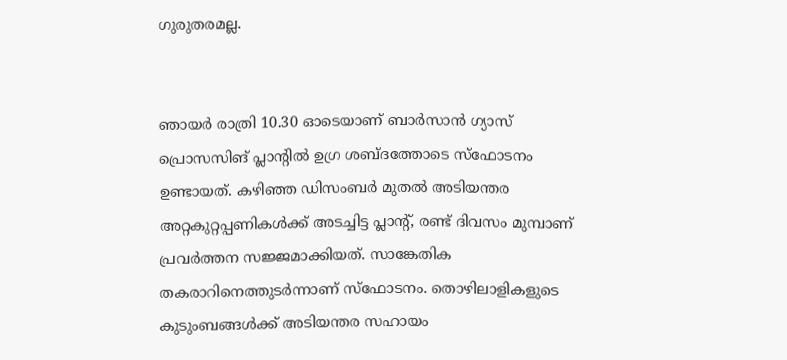ഗുരുതരമല്ല.


ഞായർ രാത്രി 10.30 ഓടെയാണ് ബാര്‍സാന്‍ ഗ്യാസ് പ്രൊസസിങ് പ്ലാന്റില്‍ ഉഗ്ര ശബ്ദത്തോടെ സ്‌ഫോടനം ഉണ്ടായത്. കഴിഞ്ഞ ഡിസംബര്‍ മുതല്‍ അടിയന്തര അറ്റകുറ്റപ്പണികള്‍ക്ക് അടച്ചിട്ട പ്ലാന്റ്, രണ്ട് ദിവസം മുമ്പാണ്‌ പ്രവര്‍ത്തന സജ്ജമാക്കിയത്. സാങ്കേതിക തകരാറിനെത്തുടര്‍ന്നാണ് സ്‌ഫോടനം. തൊഴിലാളികളുടെ കുടുംബങ്ങള്‍ക്ക്‌ അടിയന്തര സഹായം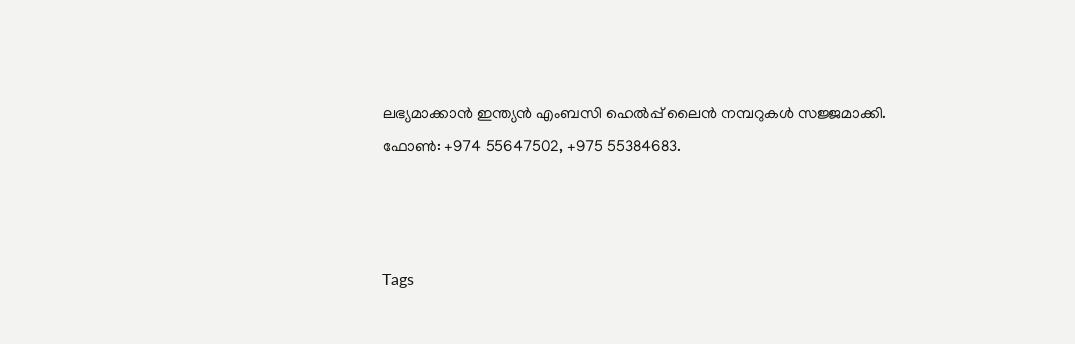ലഭ്യമാക്കാന്‍ ഇന്ത്യന്‍ എംബസി ഹെല്‍പ്പ് ലൈന്‍ നമ്പറുകൾ സജ്ജമാക്കി. ഫോൺ: +974 55647502, +975 55384683.



Tags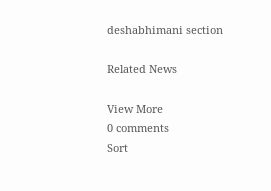deshabhimani section

Related News

View More
0 comments
Sort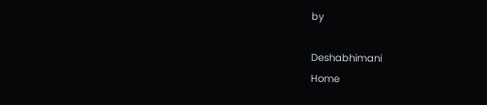by

Deshabhimani
Home